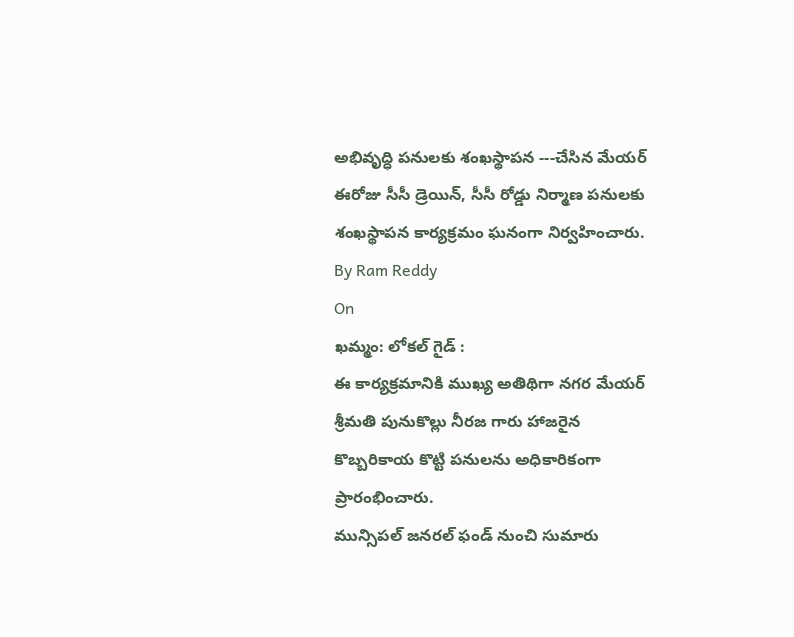అభివృద్ధి పనులకు శంఖస్థాపన ---చేసిన మేయర్
ఈరోజు సీసీ డ్రెయిన్, సీసీ రోడ్డు నిర్మాణ పనులకు శంఖస్థాపన కార్యక్రమం ఘనంగా నిర్వహించారు.
By Ram Reddy
On
ఖమ్మం: లోకల్ గైడ్ :
ఈ కార్యక్రమానికి ముఖ్య అతిథిగా నగర మేయర్ శ్రీమతి పునుకొల్లు నీరజ గారు హాజరైన కొబ్బరికాయ కొట్టి పనులను అధికారికంగా ప్రారంభించారు.
మున్సిపల్ జనరల్ ఫండ్ నుంచి సుమారు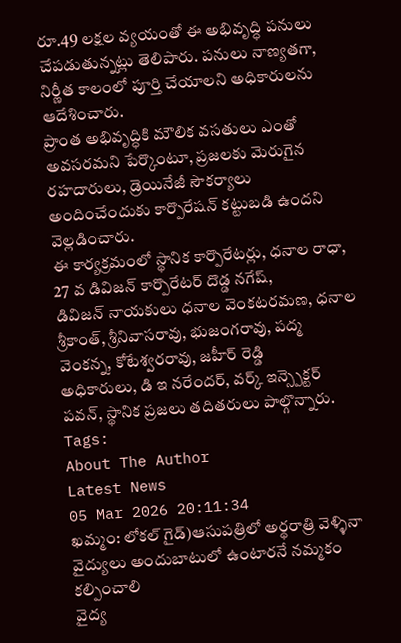రూ.49 లక్షల వ్యయంతో ఈ అభివృద్ధి పనులు చేపడుతున్నట్లు తెలిపారు. పనులు నాణ్యతగా, నిర్ణీత కాలంలో పూర్తి చేయాలని అధికారులను ఆదేశించారు.
ప్రాంత అభివృద్ధికి మౌలిక వసతులు ఎంతో అవసరమని పేర్కొంటూ, ప్రజలకు మెరుగైన రహదారులు, డ్రెయినేజీ సౌకర్యాలు అందించేందుకు కార్పొరేషన్ కట్టుబడి ఉందని వెల్లడించారు.
ఈ కార్యక్రమంలో స్థానిక కార్పొరేటర్లు, ధనాల రాధా, 27 వ డివిజన్ కార్పొరేటర్ దొడ్డ నగేష్,
డివిజన్ నాయకులు ధనాల వెంకటరమణ, ధనాల శ్రీకాంత్, శ్రీనివాసరావు, భుజంగరావు, పద్మ వెంకన్న, కోటేశ్వరరావు, జహీర్ రెడ్డి
అధికారులు, డి ఇ నరేందర్, వర్క్ ఇన్స్పెక్టర్ పవన్, స్థానిక ప్రజలు తదితరులు పాల్గొన్నారు.
Tags:
About The Author
Latest News
05 Mar 2026 20:11:34
ఖమ్మం: లోకల్ గైడ్)ఆసుపత్రిలో అర్థరాత్రి వెళ్ళినా వైద్యులు అందుబాటులో ఉంటారనే నమ్మకం కల్పించాలి
వైద్య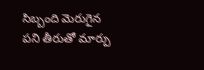సిబ్బంది మెరుగైన పని తీరుతో మార్పు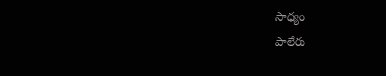సాధ్యం
పాలేరు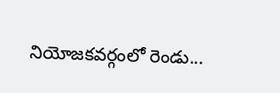నియోజకవర్గంలో రెండు...